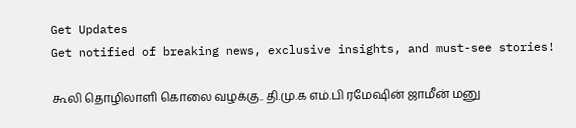Get Updates
Get notified of breaking news, exclusive insights, and must-see stories!

கூலி தொழிலாளி கொலை வழக்கு.. தி.மு.க எம்.பி ரமேஷின் ஜாமீன் மனு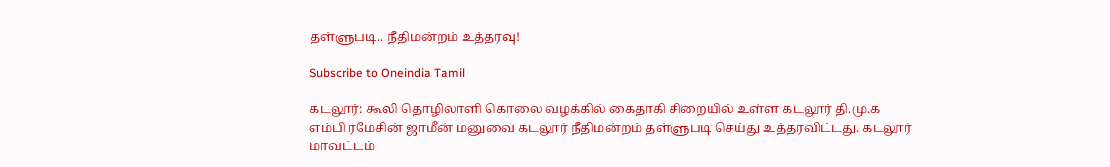தள்ளுபடி.. நீதிமன்றம் உத்தரவு!

Subscribe to Oneindia Tamil

கடலூர்: கூலி தொழிலாளி கொலை வழக்கில் கைதாகி சிறையில் உள்ள கடலூர் தி.மு.க எம்பி ரமேசின் ஜாமீன் மனுவை கடலூர் நீதிமன்றம் தள்ளுபடி செய்து உத்தரவிட்டது. கடலூர் மாவட்டம்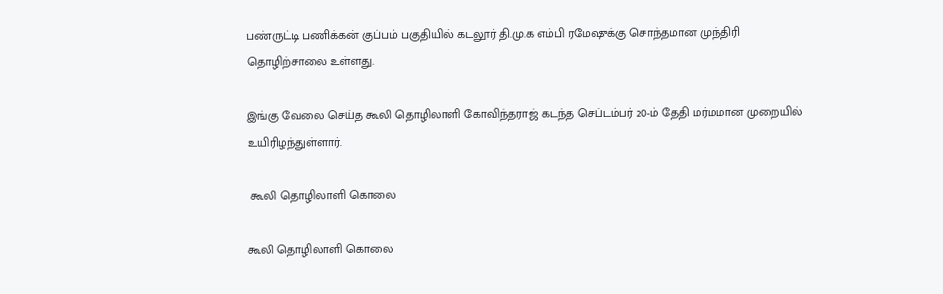பண்ருட்டி பணிக்கன் குப்பம் பகுதியில் கடலூர் தி.மு.க எம்பி ரமேஷுக்கு சொந்தமான முந்திரி தொழிற்சாலை உள்ளது.

இங்கு வேலை செய்த கூலி தொழிலாளி கோவிந்தராஜ் கடந்த செப்டம்பர் 20-ம் தேதி மர்மமான முறையில் உயிரிழந்துள்ளார்.

 கூலி தொழிலாளி கொலை

கூலி தொழிலாளி கொலை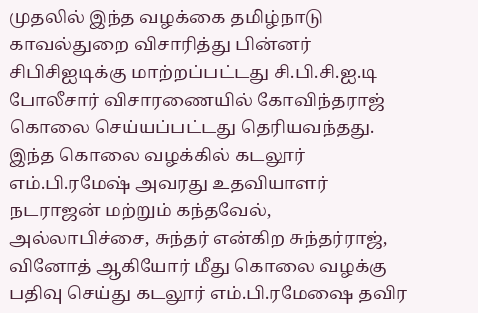முதலில் இந்த வழக்கை தமிழ்நாடு காவல்துறை விசாரித்து பின்னர் சிபிசிஐடிக்கு மாற்றப்பட்டது சி.பி.சி.ஐ.டி போலீசார் விசாரணையில் கோவிந்தராஜ் கொலை செய்யப்பட்டது தெரியவந்தது. இந்த கொலை வழக்கில் கடலூர் எம்.பி.ரமேஷ் அவரது உதவியாளர் நடராஜன் மற்றும் கந்தவேல், அல்லாபிச்சை, சுந்தர் என்கிற சுந்தர்ராஜ், வினோத் ஆகியோர் மீது கொலை வழக்கு பதிவு செய்து கடலூர் எம்.பி.ரமேஷை தவிர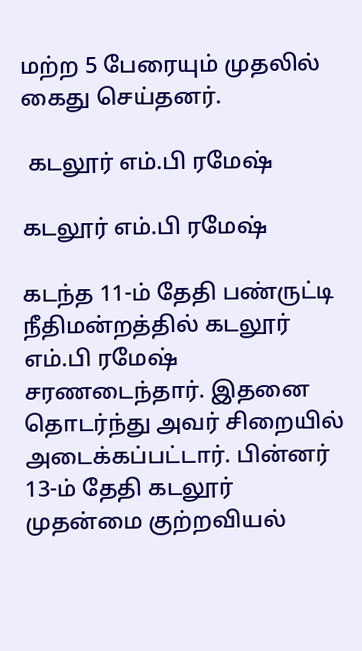மற்ற 5 பேரையும் முதலில் கைது செய்தனர்.

 கடலூர் எம்.பி ரமேஷ்

கடலூர் எம்.பி ரமேஷ்

கடந்த 11-ம் தேதி பண்ருட்டி நீதிமன்றத்தில் கடலூர் எம்.பி ரமேஷ் சரணடைந்தார். இதனை தொடர்ந்து அவர் சிறையில் அடைக்கப்பட்டார். பின்னர் 13-ம் தேதி கடலூர் முதன்மை குற்றவியல்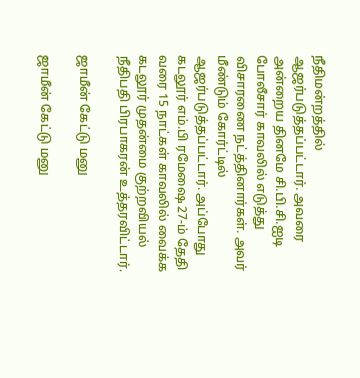நீதிமன்றத்தில் ஆஜர்படுத்தப்பட்டார். அவரை அன்றைய தினமே சி.பி.சி.ஐடி போலீசார் காவலில் எடுத்து விசாரணை நட்த்தினார்கள். அவர் மீண்டும் கோர்ட்டில் ஆஜர்படுத்தப்பட்டார். அப்போது கடலூர் எம்.பி ரமேஷை 27-ம் தேதி வரை 15 நாட்கள் காவலில் வைக்க கடலூர் முதன்மை குற்றவியல் நீதிபதி பிரபாகரன் உத்தரவிட்டார்.

ஜாமீன் கேட்டு மனு

ஜாமீன் கேட்டு மனு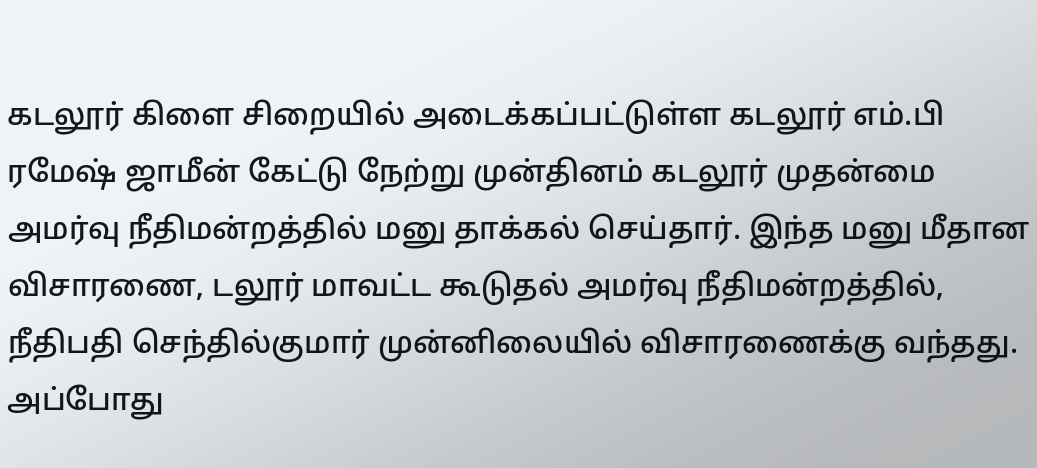கடலூர் கிளை சிறையில் அடைக்கப்பட்டுள்ள கடலூர் எம்.பி ரமேஷ் ஜாமீன் கேட்டு நேற்று முன்தினம் கடலூர் முதன்மை அமர்வு நீதிமன்றத்தில் மனு தாக்கல் செய்தார். இந்த மனு மீதான விசாரணை, டலூர் மாவட்ட கூடுதல் அமர்வு நீதிமன்றத்தில், நீதிபதி செந்தில்குமார் முன்னிலையில் விசாரணைக்கு வந்தது. அப்போது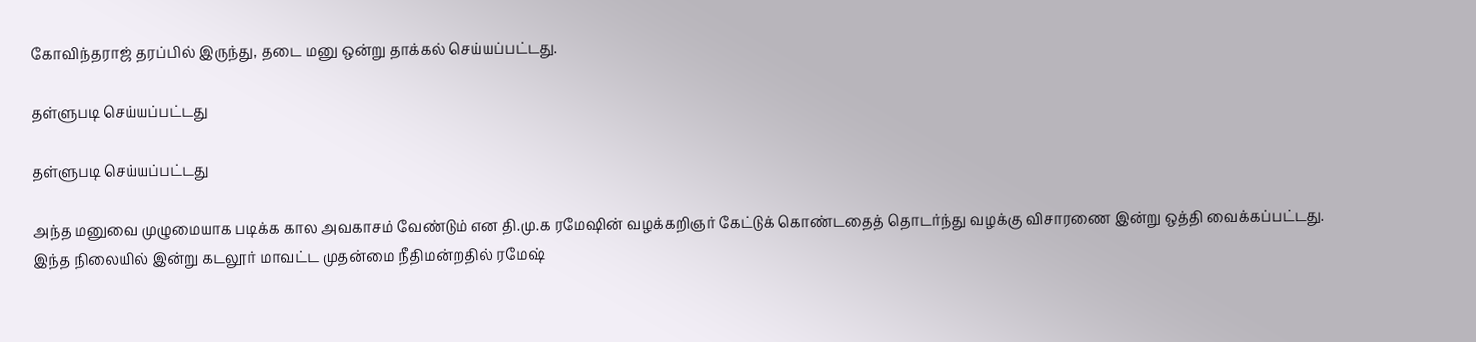கோவிந்தராஜ் தரப்பில் இருந்து, தடை மனு ஒன்று தாக்கல் செய்யப்பட்டது.

தள்ளுபடி செய்யப்பட்டது

தள்ளுபடி செய்யப்பட்டது

அந்த மனுவை முழுமையாக படிக்க கால அவகாசம் வேண்டும் என தி.மு.க ரமேஷின் வழக்கறிஞர் கேட்டுக் கொண்டதைத் தொடர்ந்து வழக்கு விசாரணை இன்று ஒத்தி வைக்கப்பட்டது. இந்த நிலையில் இன்று கடலூர் மாவட்ட முதன்மை நீதிமன்றதில் ரமேஷ்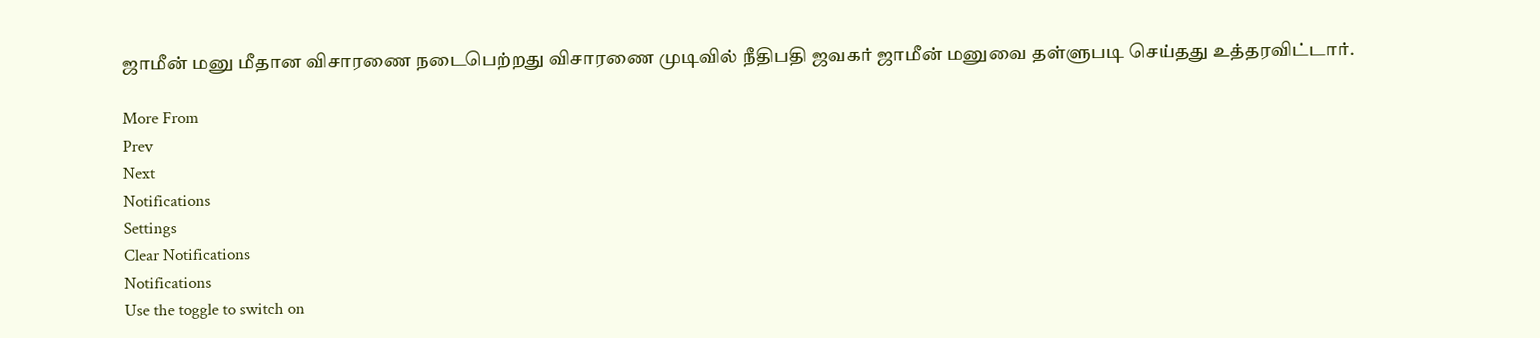ஜாமீன் மனு மீதான விசாரணை நடைபெற்றது விசாரணை முடிவில் நீதிபதி ஜவகர் ஜாமீன் மனுவை தள்ளுபடி செய்தது உத்தரவிட்டார்.

More From
Prev
Next
Notifications
Settings
Clear Notifications
Notifications
Use the toggle to switch on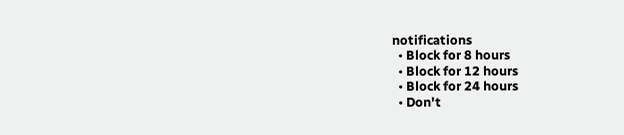notifications
  • Block for 8 hours
  • Block for 12 hours
  • Block for 24 hours
  • Don't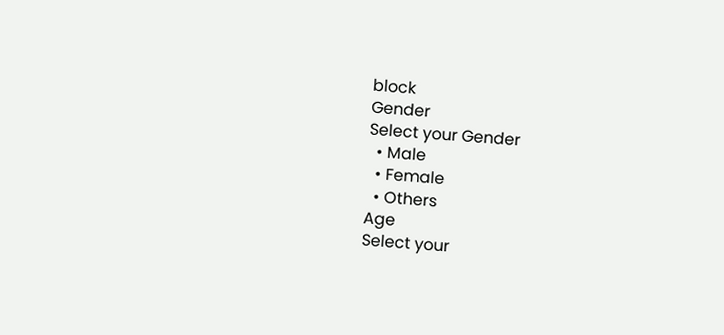block
Gender
Select your Gender
  • Male
  • Female
  • Others
Age
Select your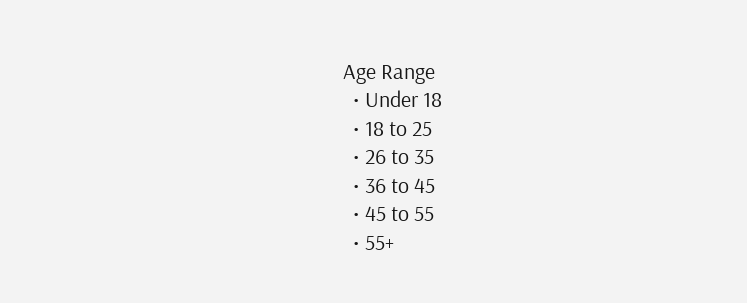Age Range
  • Under 18
  • 18 to 25
  • 26 to 35
  • 36 to 45
  • 45 to 55
  • 55+